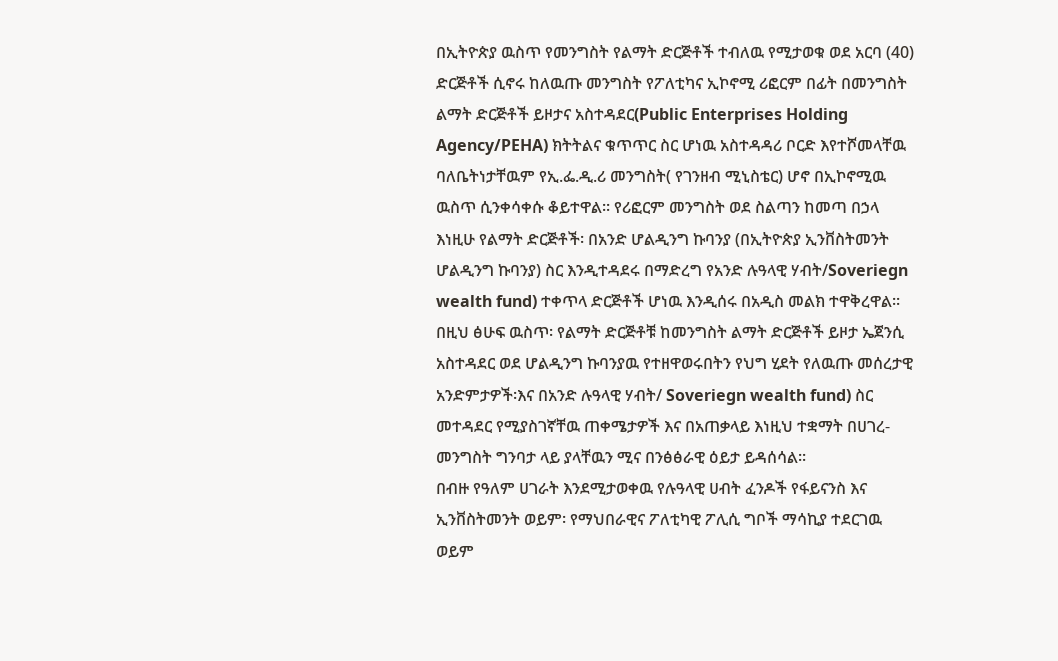በኢትዮጵያ ዉስጥ የመንግስት የልማት ድርጅቶች ተብለዉ የሚታወቁ ወደ አርባ (40) ድርጅቶች ሲኖሩ ከለዉጡ መንግስት የፖለቲካና ኢኮኖሚ ሪፎርም በፊት በመንግስት ልማት ድርጅቶች ይዞታና አስተዳደር(Public Enterprises Holding Agency/PEHA) ክትትልና ቁጥጥር ስር ሆነዉ አስተዳዳሪ ቦርድ እየተሾመላቸዉ ባለቤትነታቸዉም የኢ.ፌ.ዲ.ሪ መንግስት( የገንዘብ ሚኒስቴር) ሆኖ በኢኮኖሚዉ ዉስጥ ሲንቀሳቀሱ ቆይተዋል፡፡ የሪፎርም መንግስት ወደ ስልጣን ከመጣ በኃላ እነዚሁ የልማት ድርጅቶች፡ በአንድ ሆልዲንግ ኩባንያ (በኢትዮጵያ ኢንቨስትመንት ሆልዲንግ ኩባንያ) ስር እንዲተዳደሩ በማድረግ የአንድ ሉዓላዊ ሃብት/Soveriegn wealth fund) ተቀጥላ ድርጅቶች ሆነዉ እንዲሰሩ በአዲስ መልክ ተዋቅረዋል፡፡
በዚህ ፅሁፍ ዉስጥ፡ የልማት ድርጅቶቹ ከመንግስት ልማት ድርጅቶች ይዞታ ኤጀንሲ አስተዳደር ወደ ሆልዲንግ ኩባንያዉ የተዘዋወሩበትን የህግ ሂደት የለዉጡ መሰረታዊ አንድምታዎች፡እና በአንድ ሉዓላዊ ሃብት/ Soveriegn wealth fund) ስር መተዳደር የሚያስገኛቸዉ ጠቀሜታዎች እና በአጠቃላይ እነዚህ ተቋማት በሀገረ-መንግስት ግንባታ ላይ ያላቸዉን ሚና በንፅፅራዊ ዕይታ ይዳሰሳል፡፡
በብዙ የዓለም ሀገራት እንደሚታወቀዉ የሉዓላዊ ሀብት ፈንዶች የፋይናንስ እና ኢንቨስትመንት ወይም፡ የማህበራዊና ፖለቲካዊ ፖሊሲ ግቦች ማሳኪያ ተደርገዉ ወይም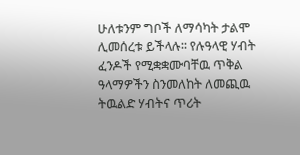ሁለቱንም ግቦች ለማሳካት ታልሞ ሊመሰረቱ ይችላሉ፡፡ የሉዓላዊ ሃብት ፈንዶች የሚቋቋሙባቸዉ ጥቅል ዓላማዎችን ስንመለከት ለመጪዉ ትዉልድ ሃብትና ጥሪት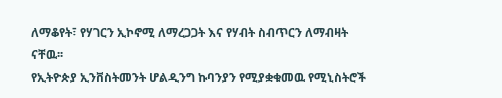ለማቆየት፣ የሃገርን ኢኮኖሚ ለማረጋጋት እና የሃብት ስብጥርን ለማብዛት ናቸዉ፡፡
የኢትዮጵያ ኢንቨስትመንት ሆልዲንግ ኩባንያን የሚያቋቁመዉ የሚኒስትሮች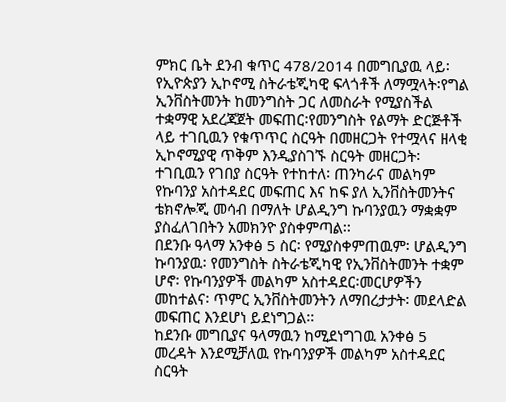ምክር ቤት ደንብ ቁጥር 478/2014 በመግቢያዉ ላይ፡ የኢዮጵያን ኢኮኖሚ ስትራቴጂካዊ ፍላጎቶች ለማሟላት፡የግል ኢንቨስትመንት ከመንግስት ጋር ለመስራት የሚያስችል ተቋማዊ አደረጃጀት መፍጠር፡የመንግስት የልማት ድርጅቶች ላይ ተገቢዉን የቁጥጥር ስርዓት በመዘርጋት የተሟላና ዘላቂ ኢኮኖሚያዊ ጥቅም እንዲያስገኙ ስርዓት መዘርጋት፡ ተገቢዉን የገበያ ስርዓት የተከተለ፡ ጠንካራና መልካም የኩባንያ አስተዳደር መፍጠር እና ከፍ ያለ ኢንቨስትመንትና ቴክኖሎጂ መሳብ በማለት ሆልዲንግ ኩባንያዉን ማቋቋም ያስፈለገበትን አመክንዮ ያስቀምጣል፡፡
በደንቡ ዓላማ አንቀፅ 5 ስር፡ የሚያስቀምጠዉም፡ ሆልዲንግ ኩባንያዉ፡ የመንግስት ስትራቴጂካዊ የኢንቨስትመንት ተቋም ሆኖ፡ የኩባንያዎች መልካም አስተዳደር፡መርሆዎችን መከተልና፡ ጥምር ኢንቨስትመንትን ለማበረታታት፡ መደላድል መፍጠር እንደሆነ ይደነግጋል፡፡
ከደንቡ መግቢያና ዓላማዉን ከሚደነግገዉ አንቀፅ 5 መረዳት እንደሚቻለዉ የኩባንያዎች መልካም አስተዳደር ስርዓት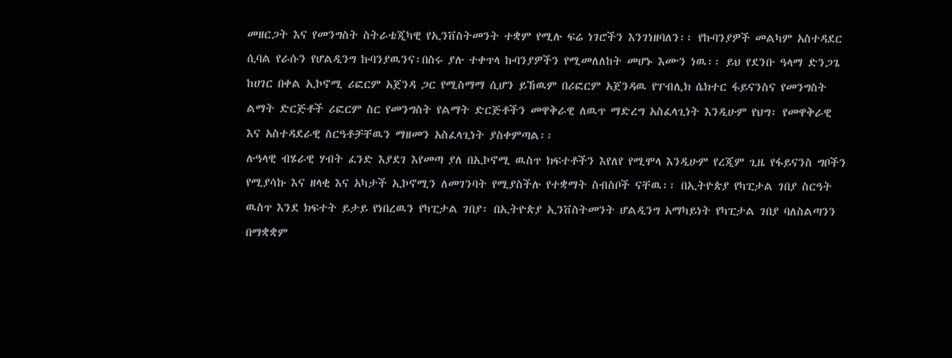መዘርጋት እና የመንግስት ስትራቴጂካዊ የኢንቨስትመንት ተቋም የሚሉ ፍሬ ነገሮችን እንገነዘባለን፡፡ የኩባንያዎች መልካም አስተዳደር ሲባል የራሱን የሆልዲንግ ኩባንያዉንና፡በስሩ ያሉ ተቀጥላ ኩባንያዎችን የሚመለለከት መሆኑ እሙን ነዉ፡፡ ይህ የደንቡ ዓላማ ድንጋጌ ከሀገር በቀል ኢኮኖሚ ሪፎርም አጀንዳ ጋር የሚስማማ ሲሆን ይኸዉም በሪፎርም አጀንዳዉ የፐብሊክ ሴክተር ፋይናንስና የመንግስት ልማት ድርጅቶች ሪፎርም ስር የመንግስት የልማት ድርጅቶችን መዋቅራዊ ለዉጥ ማድረግ አስፈላጊነት እንዲሁም የህግ፡ የመዋቅራዊ እና አስተዳደራዊ ስርዓቶቻቸዉን ማዘመን አስፈላጊነት ያስቀምጣል፡፡
ሉዓላዊ ብሄራዊ ሃብት ፈንድ እያደገ እየመጣ ያለ በኢኮኖሚ ዉስጥ ክፍተቶችን እየለየ የሚሞላ እንዲሁም የረጂም ጊዜ የፋይናንስ ግቦችን የሚያሳኩ እና ዘላቂ እና አካታች ኢኮኖሚን ለመገንባት የሚያስችሉ የተቋማት ስብስቦች ናቸዉ፡፡ በኢትዮጵያ የካፒታል ገበያ ስርዓት ዉስጥ እንደ ክፍተት ይታይ የነበረዉን የካፒታል ገበያ፡ በኢትዮጵያ ኢንቨስትመንት ሆልዲንግ አማካይነት የካፒታል ገበያ ባለስልጣንን በማቋቋም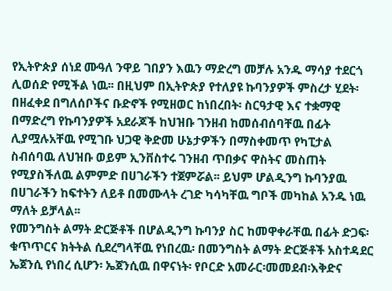የኢትዮጵያ ሰነደ ሙዓለ ንዋይ ገበያን እዉን ማድረግ መቻሉ አንዱ ማሳያ ተደርጎ ሊወሰድ የሚችል ነዉ፡፡ በዚህም በኢትዮጵያ የተለያዩ ኩባንያዎች ምስረታ ሂደት፡ በዘፈቀደ በግለሰቦችና ቡድኖች የሚዘወር ከነበረበት፡ ስርዓታዊ እና ተቋማዊ በማድረግ የኩባንያዎች አደራጆች ከህዝቡ ገንዘብ ከመሰብሰባቸዉ በፊት ሊያሟሉአቸዉ የሚገቡ ህጋዊ ቅድመ ሁኔታዎችን በማስቀመጥ የካፒታል ስብሰባዉ ለህዝቡ ወይም ኢንቨስተሩ ገንዘብ ጥበቃና ዋስትና መስጠት የሚያስችለዉ ልምምድ በሀገራችን ተጀምሯል፡፡ ይህም ሆልዲንግ ኩባንያዉ በሀገራችን ከፍተትን ለይቶ በመሙላት ረገድ ካሳካቸዉ ግቦች መካከል አንዱ ነዉ ማለት ይቻላል፡፡
የመንግስት ልማት ድርጅቶች በሆልዲንግ ኩባንያ ስር ከመዋቀራቸዉ በፊት ድጋፍ፡ቁጥጥርና ክትትል ሲደረግላቸዉ የነበረዉ፡ በመንግስት ልማት ድርጅቶች አስተዳደር ኤጀንሲ የነበረ ሲሆን፡ ኤጀንሲዉ በዋናነት፡ የቦርድ አመራር፡መመደብ፡እቅድና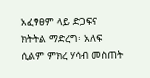አፈፃፀም ላይ ድጋፍና ክትትል ማድረግ፡ አለፍ ሲልም ምክረ ሃሳብ መስጠት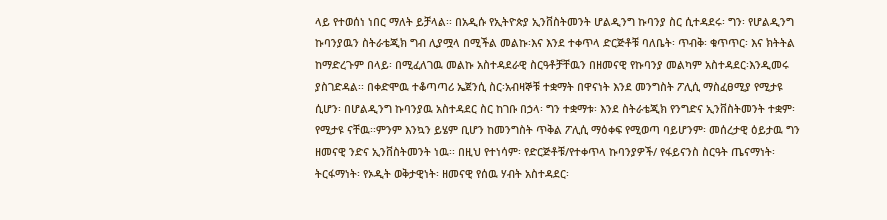ላይ የተወሰነ ነበር ማለት ይቻላል፡፡ በአዲሱ የኢትዮጵያ ኢንቨስትመንት ሆልዲንግ ኩባንያ ስር ሲተዳደሩ፡ ግን፡ የሆልዲንግ ኩባንያዉን ስትራቴጂክ ግብ ሊያሟላ በሚችል መልኩ፡እና እንደ ተቀጥላ ድርጅቶቹ ባለቤት፡ ጥብቅ፡ ቁጥጥር፡ እና ክትትል ከማድረጉም በላይ፡ በሚፈለገዉ መልኩ አስተዳደራዊ ስርዓቶቻቸዉን በዘመናዊ የኩባንያ መልካም አስተዳደር፡እንዲመሩ ያስገድዳል፡፡ በቀድሞዉ ተቆጣጣሪ ኤጀንሲ ስር፡አብዛኞቹ ተቋማት በዋናነት እንደ መንግስት ፖሊሲ ማስፈፀሚያ የሚታዩ ሲሆን፡ በሆልዲንግ ኩባንያዉ አስተዳደር ስር ከገቡ በኃላ፡ ግን ተቋማቱ፡ እንደ ስትራቴጂክ የንግድና ኢንቨስትመንት ተቋም፡የሚታዩ ናቸዉ፡፡ምንም እንኳን ይሄም ቢሆን ከመንግስት ጥቅል ፖሊሲ ማዕቀፍ የሚወጣ ባይሆንም፡ መሰረታዊ ዕይታዉ ግን ዘመናዊ ንድና ኢንቨስትመንት ነዉ፡፡ በዚህ የተነሳም፡ የድርጅቶቹ/የተቀጥላ ኩባንያዎች/ የፋይናንስ ስርዓት ጤናማነት፡ ትርፋማነት፡ የኦዲት ወቅታዊነት፡ ዘመናዊ የሰዉ ሃብት አስተዳደር፡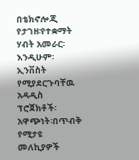በቴክኖሎጂ የታገዘ፡የተቋማት ሃብት አመራር፡ እንዲሁም፡ ኢንቨስት የሚያደርጉባቸዉ አዳዲስ ፕሮጀክቶች፡ አዋጭነት፡በጥብቅ የሚታዩ መለኪያዎች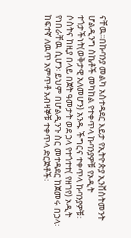ናቸዉ፡፡በኩባንያ መልካ አስተዳደር እይታ የኢትዮጵያ ኢንቨስትመንት ሆልዲንግ ስኬቶች መካከል የተቀጥላ ኩባንያዎቹ የኦዲት ተጎታችነት(ወቅታዊ አለመሆን) አንዱ ችግርና ተቀጥላ ኩባንያዎቹ፡ ሶስትና ከዚያ በላይ በጀት ዓመታት ወደ ኃላ የተጎተተ( የዘገየ) ኦዲት የነበራቸዉ ሲሆን፡ ይህም በሆልዲንጉ ስር መተዳደር ከጀመሩ በኃላ፡ ከፍተኛ ለዉጥ አምጥቶ አብዛኞቹ ተቀጥላ ድርጅቶች፡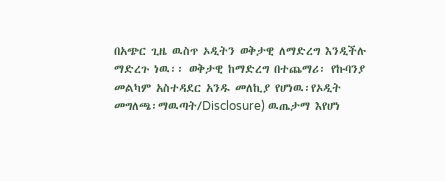በአጭር ጊዜ ዉስጥ ኦዲትን ወቅታዊ ለማድረግ እንዲችሉ ማድረጉ ነዉ፡፡ ወቅታዊ ከማድረግ በተጨማሪ፡ የኩባንያ መልካም አስተዳደር አንዱ መለኪያ የሆነዉ፡የኦዲት መግለጫ፡ማዉጣት/Disclosure) ዉጤታማ እየሆነ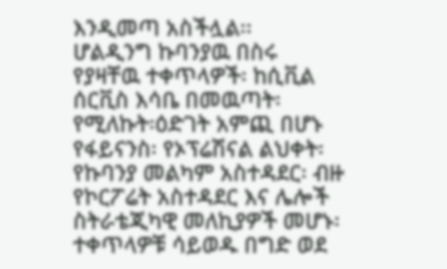እንዲመጣ አስችሏል፡፡
ሆልዲንግ ኩባንያዉ በስሩ የያዛቸዉ ተቀጥላዎች፡ ከሲቪል ሰርቪስ እሳቤ በመዉጣት፡ የሚለኩት፡ዕድገት አምጪ በሆኑ የፋይናንስ፡ የኦፕሬሽናል ልህቀት፡ የኩባንያ መልካም አስተዳደር፡ ብዙ የኮርፖሬት አስተዳደር እና ሌሎች ስትራቴጂካዊ መለኪያዎች መሆኑ፡ ተቀጥላዎቹ ሳይወዱ በግድ ወደ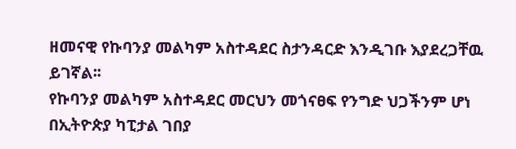ዘመናዊ የኩባንያ መልካም አስተዳደር ስታንዳርድ እንዲገቡ እያደረጋቸዉ ይገኛል፡፡
የኩባንያ መልካም አስተዳደር መርህን መጎናፀፍ የንግድ ህጋችንም ሆነ በኢትዮጵያ ካፒታል ገበያ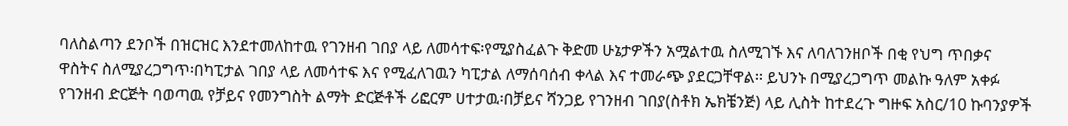ባለስልጣን ደንቦች በዝርዝር እንደተመለከተዉ የገንዘብ ገበያ ላይ ለመሳተፍ፡የሚያስፈልጉ ቅድመ ሁኔታዎችን አሟልተዉ ስለሚገኙ እና ለባለገንዘቦች በቂ የህግ ጥበቃና ዋስትና ስለሚያረጋግጥ፡በካፒታል ገበያ ላይ ለመሳተፍ እና የሚፈለገዉን ካፒታል ለማሰባሰብ ቀላል እና ተመራጭ ያደርጋቸዋል፡፡ ይህንኑ በሚያረጋግጥ መልኩ ዓለም አቀፉ የገንዘብ ድርጅት ባወጣዉ የቻይና የመንግስት ልማት ድርጅቶች ሪፎርም ሀተታዉ፡በቻይና ሻንጋይ የገንዘብ ገበያ(ስቶክ ኤክቼንጅ) ላይ ሊስት ከተደረጉ ግዙፍ አስር/10 ኩባንያዎች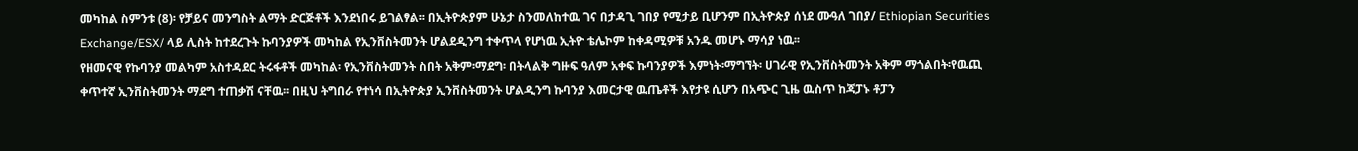መካከል ስምንቱ (8)፡ የቻይና መንግስት ልማት ድርጅቶች እንደነበሩ ይገልፃል፡፡ በኢትዮጵያም ሁኔታ ስንመለከተዉ ገና በታዳጊ ገበያ የሚታይ ቢሆንም በኢትዮጵያ ሰነደ ሙዓለ ገበያ/ Ethiopian Securities Exchange/ESX/ ላይ ሊስት ከተደረጉት ኩባንያዎች መካከል የኢንቨስትመንት ሆልደዲንግ ተቀጥላ የሆነዉ ኢትዮ ቴሌኮም ከቀዳሚዎቹ አንዱ መሆኑ ማሳያ ነዉ፡፡
የዘመናዊ የኩባንያ መልካም አስተዳደር ትሩፋቶች መካከል፡ የኢንቨስትመንት ስበት አቅም፡ማደግ፡ በትላልቅ ግዙፍ ዓለም አቀፍ ኩባንያዎች እምነት፡ማግኘት፡ ሀገራዊ የኢንቨስትመንት አቅም ማጎልበት፡የዉጪ ቀጥተኛ ኢንቨስትመንት ማደግ ተጠቃሽ ናቸዉ፡፡ በዚህ ትግበራ የተነሳ በኢትዮጵያ ኢንቨስትመንት ሆልዲንግ ኩባንያ እመርታዊ ዉጤቶች እየታዩ ሲሆን በአጭር ጊዜ ዉስጥ ከጃፓኑ ቶፓን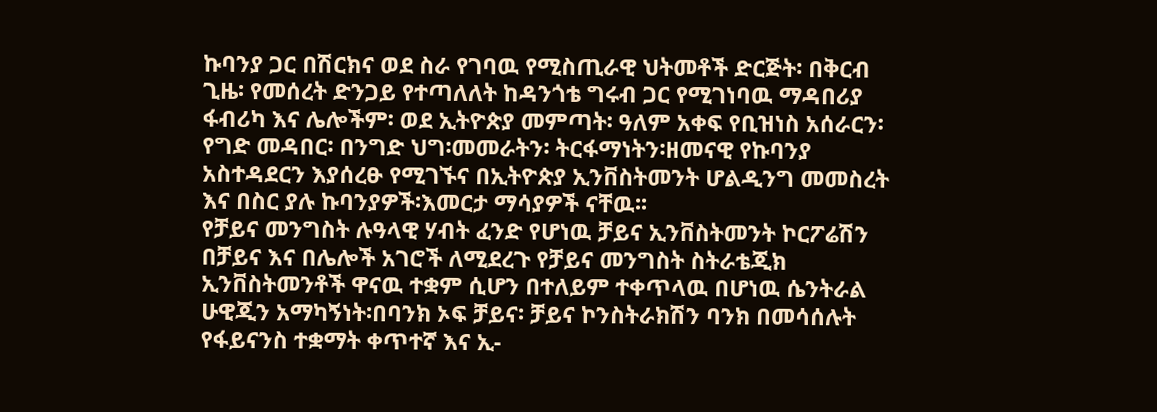ኩባንያ ጋር በሽርክና ወደ ስራ የገባዉ የሚስጢራዊ ህትመቶች ድርጅት፡ በቅርብ ጊዜ፡ የመሰረት ድንጋይ የተጣለለት ከዳንጎቴ ግሩብ ጋር የሚገነባዉ ማዳበሪያ ፋብሪካ እና ሌሎችም፡ ወደ ኢትዮጵያ መምጣት፡ ዓለም አቀፍ የቢዝነስ አሰራርን፡ የግድ መዳበር፡ በንግድ ህግ፡መመራትን፡ ትርፋማነትን፡ዘመናዊ የኩባንያ አስተዳደርን እያሰረፁ የሚገኙና በኢትዮጵያ ኢንቨስትመንት ሆልዲንግ መመስረት እና በስር ያሉ ኩባንያዎች፡እመርታ ማሳያዎች ናቸዉ፡፡
የቻይና መንግስት ሉዓላዊ ሃብት ፈንድ የሆነዉ ቻይና ኢንቨስትመንት ኮርፖሬሽን በቻይና እና በሌሎች አገሮች ለሚደረጉ የቻይና መንግስት ስትራቴጂክ ኢንቨስትመንቶች ዋናዉ ተቋም ሲሆን በተለይም ተቀጥላዉ በሆነዉ ሴንትራል ሁዊጂን አማካኝነት፡በባንክ ኦፍ ቻይና፡ ቻይና ኮንስትራክሽን ባንክ በመሳሰሉት የፋይናንስ ተቋማት ቀጥተኛ እና ኢ-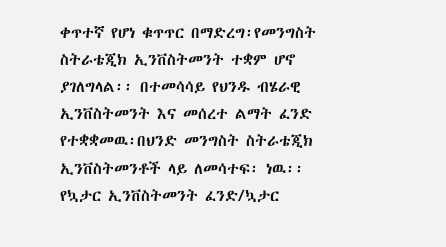ቀጥተኛ የሆነ ቁጥጥር በማድረግ፡የመንግስት ስትራቴጂክ ኢንቨስትመንት ተቋም ሆኖ ያገለግላል፡፡ በተመሳሳይ የህንዱ ብሄራዊ ኢንቨስትመንት እና መሰረተ ልማት ፈንድ የተቋቋመዉ፡በህንድ መንግስት ስትራቴጂክ ኢንቨስትመንቶች ላይ ለመሳተፍ፡ ነዉ፡፡ የኳታር ኢንቨስትመንት ፈንድ/ኳታር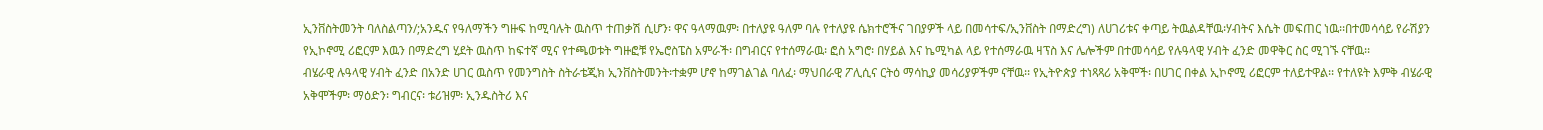ኢንቨስትመንት ባለስልጣን/;አንዱና የዓለማችን ግዙፍ ከሚባሉት ዉስጥ ተጠቃሽ ሲሆን፡ ዋና ዓላማዉም፡ በተለያዩ ዓለም ባሉ የተለያዩ ሴክተሮችና ገበያዎች ላይ በመሳተፍ/ኢንቨስት በማድረግ) ለሀገሪቱና ቀጣይ ትዉልዳቸዉ፡ሃብትና እሴት መፍጠር ነዉ፡፡በተመሳሳይ የራሽያን የኢኮኖሚ ሪፎርም እዉን በማድረግ ሂደት ዉስጥ ከፍተኛ ሚና የተጫወቱት ግዙፎቹ የኤሮስፔስ አምራች፡ በግብርና የተሰማራዉ፡ ፎስ አግሮ፡ በሃይል እና ኬሚካል ላይ የተሰማራዉ ዛፕስ እና ሌሎችም በተመሳሳይ የሉዓላዊ ሃብት ፈንድ መዋቅር ስር ሚገኙ ናቸዉ፡፡
ብሄራዊ ሉዓላዊ ሃብት ፈንድ በአንድ ሀገር ዉስጥ የመንግስት ስትራቴጂክ ኢንቨስትመንት፡ተቋም ሆኖ ከማገልገል ባለፈ፡ ማህበራዊ ፖሊሲና ርትዕ ማሳኪያ መሳሪያዎችም ናቸዉ፡፡ የኢትዮጵያ ተነጻጻሪ አቅሞች፡ በሀገር በቀል ኢኮኖሚ ሪፎርም ተለይተዋል፡፡ የተለዩት እምቅ ብሄራዊ አቅሞችም፡ ማዕድን፡ ግብርና፡ ቱሪዝም፡ ኢንዱስትሪ እና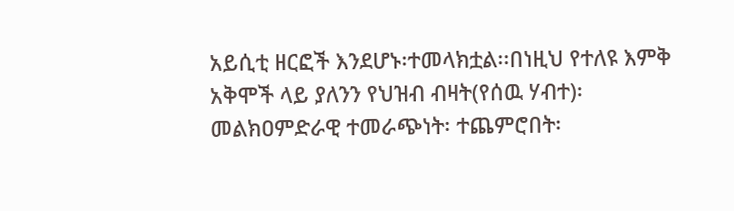አይሲቲ ዘርፎች እንደሆኑ፡ተመላክቷል፡፡በነዚህ የተለዩ እምቅ አቅሞች ላይ ያለንን የህዝብ ብዛት(የሰዉ ሃብተ)፡ መልክዐምድራዊ ተመራጭነት፡ ተጨምሮበት፡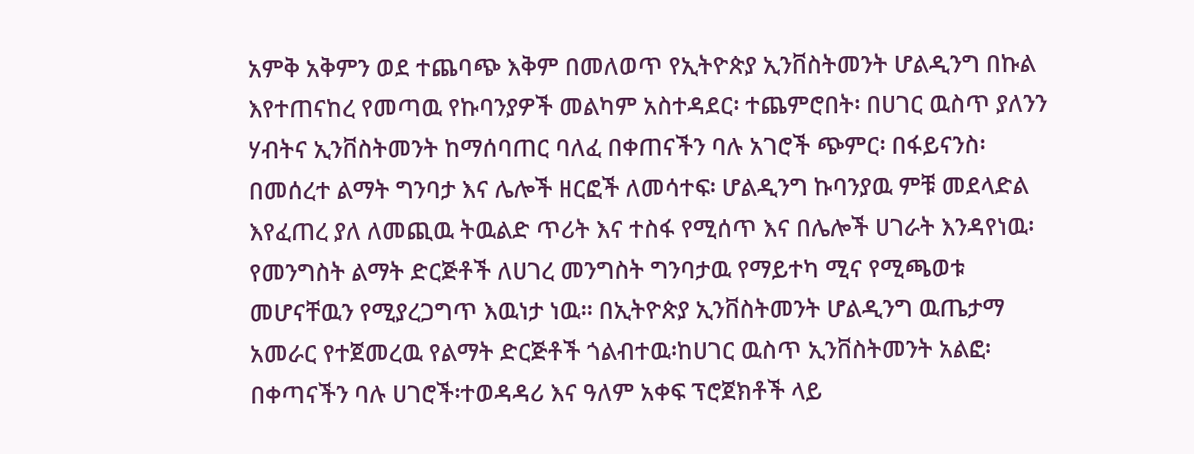አምቅ አቅምን ወደ ተጨባጭ እቅም በመለወጥ የኢትዮጵያ ኢንቨስትመንት ሆልዲንግ በኩል እየተጠናከረ የመጣዉ የኩባንያዎች መልካም አስተዳደር፡ ተጨምሮበት፡ በሀገር ዉስጥ ያለንን ሃብትና ኢንቨስትመንት ከማሰባጠር ባለፈ በቀጠናችን ባሉ አገሮች ጭምር፡ በፋይናንስ፡ በመሰረተ ልማት ግንባታ እና ሌሎች ዘርፎች ለመሳተፍ፡ ሆልዲንግ ኩባንያዉ ምቹ መደላድል እየፈጠረ ያለ ለመጪዉ ትዉልድ ጥሪት እና ተስፋ የሚሰጥ እና በሌሎች ሀገራት እንዳየነዉ፡የመንግስት ልማት ድርጅቶች ለሀገረ መንግስት ግንባታዉ የማይተካ ሚና የሚጫወቱ መሆናቸዉን የሚያረጋግጥ እዉነታ ነዉ፡፡ በኢትዮጵያ ኢንቨስትመንት ሆልዲንግ ዉጤታማ አመራር የተጀመረዉ የልማት ድርጅቶች ጎልብተዉ፡ከሀገር ዉስጥ ኢንቨስትመንት አልፎ፡ በቀጣናችን ባሉ ሀገሮች፡ተወዳዳሪ እና ዓለም አቀፍ ፕሮጀክቶች ላይ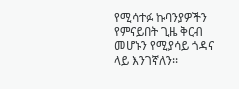የሚሳተፉ ኩባንያዎችን የምናይበት ጊዜ ቅርብ መሆኑን የሚያሳይ ጎዳና ላይ እንገኛለን፡፡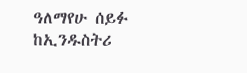ዓለማየሁ ሰይፉ
ከኢንዱስትሪ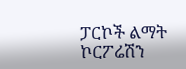ፓርኮች ልማት ኮርፖሬሽን